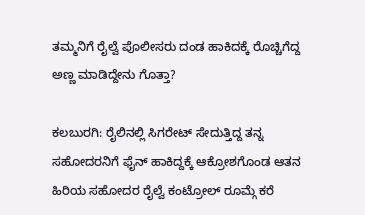ತಮ್ಮನಿಗೆ ರೈಲ್ವೆ ಪೊಲೀಸರು ದಂಡ ಹಾಕಿದಕ್ಕೆ ರೊಚ್ಚಿಗೆದ್ದ ಅಣ್ಣ ಮಾಡಿದ್ದೇನು ಗೊತ್ತಾ?

ಕಲಬುರಗಿ: ರೈಲಿನಲ್ಲಿ ಸಿಗರೇಟ್ ಸೇದುತ್ತಿದ್ದ ತನ್ನ ಸಹೋದರನಿಗೆ ಫೈನ್ ಹಾಕಿದ್ದಕ್ಕೆ ಆಕ್ರೋಶಗೊಂಡ ಆತನ ಹಿರಿಯ ಸಹೋದರ ರೈಲ್ವೆ ಕಂಟ್ರೋಲ್ ರೂಮ್ಗೆ ಕರೆ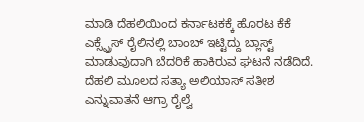ಮಾಡಿ ದೆಹಲಿಯಿಂದ ಕರ್ನಾಟಕಕ್ಕೆ ಹೊರಟ ಕೆಕೆ ಎಕ್ಸ್ಪ್ರೆಸ್ ರೈಲಿನಲ್ಲಿ ಬಾಂಬ್ ಇಟ್ಟಿದ್ದು ಬ್ಲಾಸ್ಟ್ ಮಾಡುವುದಾಗಿ ಬೆದರಿಕೆ ಹಾಕಿರುವ ಘಟನೆ ನಡೆದಿದೆ.
ದೆಹಲಿ ಮೂಲದ ಸತ್ಯಾ ಅಲಿಯಾಸ್ ಸತೀಶ ಎನ್ನುವಾತನೆ ಆಗ್ರಾ ರೈಲ್ವೆ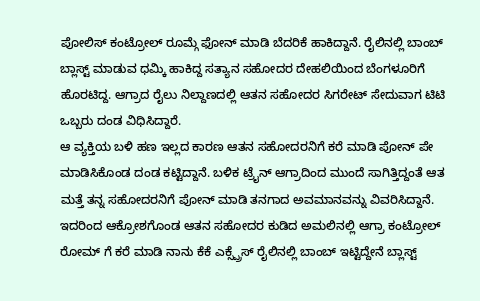ಪೋಲಿಸ್ ಕಂಟ್ರೋಲ್ ರೂಮ್ಗೆ ಫೋನ್ ಮಾಡಿ ಬೆದರಿಕೆ ಹಾಕಿದ್ದಾನೆ. ರೈಲಿನಲ್ಲಿ ಬಾಂಬ್ ಬ್ಲಾಸ್ಟ್ ಮಾಡುವ ಧಮ್ಕಿ ಹಾಕಿದ್ದ ಸತ್ಯಾನ ಸಹೋದರ ದೇಹಲಿಯಿಂದ ಬೆಂಗಳೂರಿಗೆ ಹೊರಟಿದ್ದ. ಆಗ್ರಾದ ರೈಲು ನಿಲ್ದಾಣದಲ್ಲಿ ಆತನ ಸಹೋದರ ಸಿಗರೇಟ್ ಸೇದುವಾಗ ಟಿಟಿ ಒಬ್ಬರು ದಂಡ ವಿಧಿಸಿದ್ದಾರೆ.
ಆ ವ್ಯಕ್ತಿಯ ಬಳಿ ಹಣ ಇಲ್ಲದ ಕಾರಣ ಆತನ ಸಹೋದರನಿಗೆ ಕರೆ ಮಾಡಿ ಪೋನ್ ಪೇ ಮಾಡಿಸಿಕೊಂಡ ದಂಡ ಕಟ್ಟಿದ್ದಾನೆ. ಬಳಿಕ ಟ್ರೈನ್ ಆಗ್ರಾದಿಂದ ಮುಂದೆ ಸಾಗಿತ್ತಿದ್ದಂತೆ ಆತ ಮತ್ತೆ ತನ್ನ ಸಹೋದರನಿಗೆ ಪೋನ್ ಮಾಡಿ ತನಗಾದ ಅವಮಾನವನ್ನು ವಿವರಿಸಿದ್ದಾನೆ. ಇದರಿಂದ ಆಕ್ರೋಶಗೊಂಡ ಆತನ ಸಹೋದರ ಕುಡಿದ ಅಮಲಿನಲ್ಲಿ ಆಗ್ರಾ ಕಂಟ್ರೋಲ್ ರೋಮ್ ಗೆ ಕರೆ ಮಾಡಿ ನಾನು ಕೆಕೆ ಎಕ್ಸ್ಪ್ರೆಸ್ ರೈಲಿನಲ್ಲಿ ಬಾಂಬ್ ಇಟ್ಟಿದ್ದೇನೆ ಬ್ಲಾಸ್ಟ್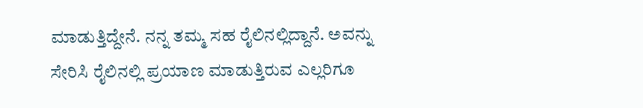ಮಾಡುತ್ತಿದ್ದೇನೆ. ನನ್ನ ತಮ್ಮ ಸಹ ರೈಲಿನಲ್ಲಿದ್ದಾನೆ. ಅವನ್ನು ಸೇರಿಸಿ ರೈಲಿನಲ್ಲಿ ಪ್ರಯಾಣ ಮಾಡುತ್ತಿರುವ ಎಲ್ಲರಿಗೂ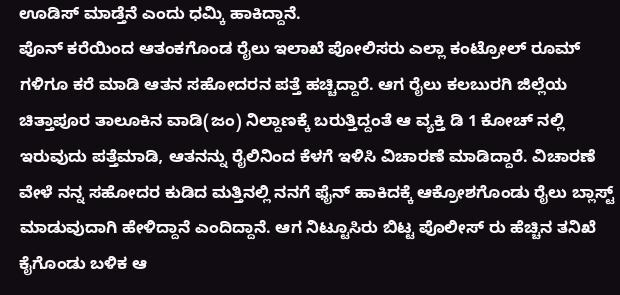ಊಡಿಸ್ ಮಾಡ್ತೆನೆ ಎಂದು ಧಮ್ಕಿ ಹಾಕಿದ್ದಾನೆ.
ಪೊನ್ ಕರೆಯಿಂದ ಆತಂಕಗೊಂಡ ರೈಲು ಇಲಾಖೆ ಪೋಲಿಸರು ಎಲ್ಲಾ ಕಂಟ್ರೋಲ್ ರೂಮ್ ಗಳಿಗೂ ಕರೆ ಮಾಡಿ ಆತನ ಸಹೋದರನ ಪತ್ತೆ ಹಚ್ಚಿದ್ದಾರೆ. ಆಗ ರೈಲು ಕಲಬುರಗಿ ಜಿಲ್ಲೆಯ ಚಿತ್ತಾಪೂರ ತಾಲೂಕಿನ ವಾಡಿ(ಜಂ) ನಿಲ್ದಾಣಕ್ಕೆ ಬರುತ್ತಿದ್ದಂತೆ ಆ ವ್ಯಕ್ತಿ ಡಿ 1 ಕೋಚ್ ನಲ್ಲಿ ಇರುವುದು ಪತ್ತೆಮಾಡಿ, ಆತನನ್ನು ರೈಲಿನಿಂದ ಕೆಳಗೆ ಇಳಿಸಿ ವಿಚಾರಣೆ ಮಾಡಿದ್ದಾರೆ. ವಿಚಾರಣೆ ವೇಳೆ ನನ್ನ ಸಹೋದರ ಕುಡಿದ ಮತ್ತಿನಲ್ಲಿ ನನಗೆ ಫೈನ್ ಹಾಕಿದಕ್ಕೆ ಆಕ್ರೋಶಗೊಂಡು ರೈಲು ಬ್ಲಾಸ್ಟ್ ಮಾಡುವುದಾಗಿ ಹೇಳಿದ್ದಾನೆ ಎಂದಿದ್ದಾನೆ. ಆಗ ನಿಟ್ಟೂಸಿರು ಬಿಟ್ಟ ಪೊಲೀಸ್ ರು ಹೆಚ್ಚಿನ ತನಿಖೆ ಕೈಗೊಂಡು ಬಳಿಕ ಆ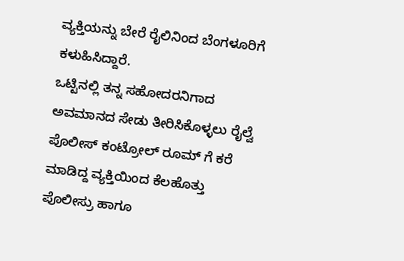ವ್ಯಕ್ತಿಯನ್ನು ಬೇರೆ ರೈಲಿನಿಂದ ಬೆಂಗಳೂರಿಗೆ ಕಳುಹಿಸಿದ್ದಾರೆ.
ಒಟ್ಟಿನಲ್ಲಿ ತನ್ನ ಸಹೋದರನಿಗಾದ ಅವಮಾನದ ಸೇಡು ತೀರಿಸಿಕೊಳ್ಳಲು ರೈಲ್ವೆ ಪೊಲೀಸ್ ಕಂಟ್ರೋಲ್ ರೂಮ್ ಗೆ ಕರೆ ಮಾಡಿದ್ದ ವ್ಯಕ್ತಿಯಿಂದ ಕೆಲಹೊತ್ತು ಪೊಲೀಸ್ರು ಹಾಗೂ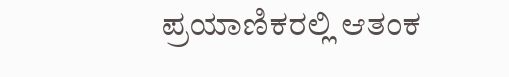ಪ್ರಯಾಣಿಕರಲ್ಲಿ ಆತಂಕ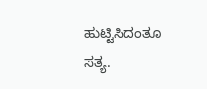ಹುಟ್ಟಿಸಿದಂತೂ ಸತ್ಯ.